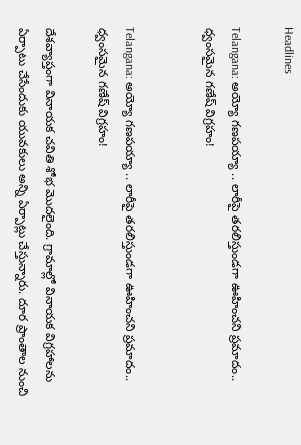Headlines

Telangana: అయ్యో గణపయ్యా .. లారీపై తరలిస్తుండగా ఊహించని ప్రమాదం.. ధ్వంసమైన గణేష్ విగ్రహం!


Telangana: అయ్యో గణపయ్యా .. లారీపై తరలిస్తుండగా ఊహించని ప్రమాదం.. ధ్వంసమైన గణేష్ విగ్రహం!

దేశవ్యాప్తంగా వినాయక చవితి శోభ మొదలైంది. గ్రామాల్లో వినాయక విగ్రహాలను ఏర్పాటు చేసేందుకు యువకులు అన్ని ఏర్పాట్లు చేస్తున్నారు. దూర ప్రాంతాల నుంచి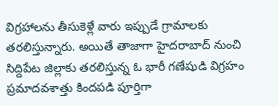విగ్రహాలను తీసుకెళ్లే వారు ఇప్పుడే గ్రామాలకు తరలిస్తున్నారు. అయితే తాజాగా హైదరాబాద్‌ నుంచి సిద్దిపేట జిల్లాకు తరలిస్తున్న ఓ భారీ గణేషుడి విగ్రహం ప్రమాదవశాత్తు కిందపడి పూర్తిగా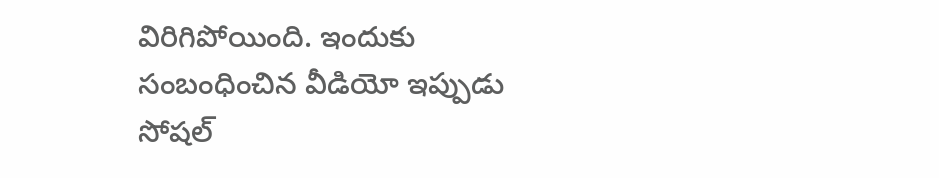విరిగిపోయింది. ఇందుకు సంబంధించిన వీడియో ఇప్పుడు సోషల్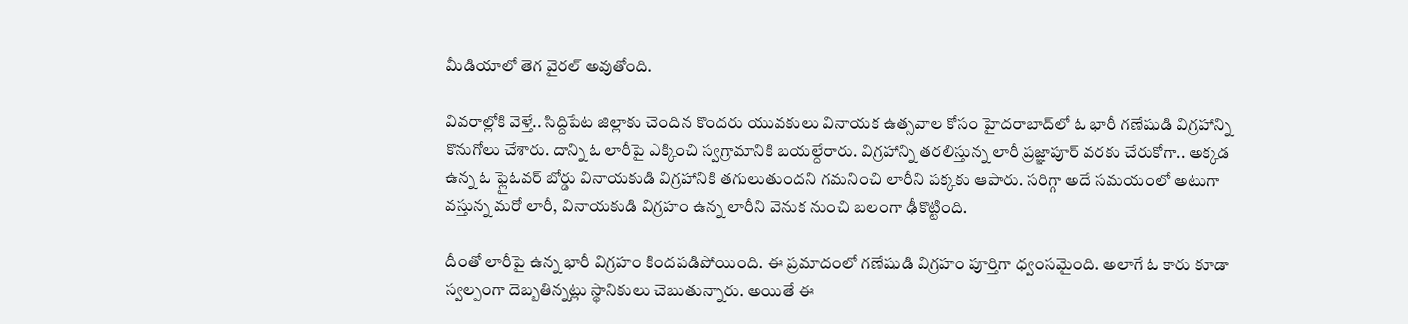మీడియాలో తెగ వైరల్ అవుతోంది.

వివరాల్లోకి వెళ్తే.. సిద్దిపేట జిల్లాకు చెందిన కొందరు యువకులు వినాయక ఉత్సవాల కోసం హైదరాబాద్‌లో ఓ భారీ గణేషుడి విగ్రహాన్ని కొనుగోలు చేశారు. దాన్ని ఓ లారీపై ఎక్కించి స్వగ్రామానికి బయల్దేరారు. విగ్రహాన్ని తరలిస్తున్న లారీ ప్రజ్ఞాపూర్‌ వరకు చేరుకోగా.. అక్కడ ఉన్న ఓ ఫ్లైఓవర్ బోర్డు వినాయకుడి విగ్రహానికి తగులుతుందని గమనించి లారీని పక్కకు ఆపారు. సరిగ్గా అదే సమయంలో అటుగా వస్తున్న మరో లారీ, వినాయకుడి విగ్రహం ఉన్న లారీని వెనుక నుంచి బలంగా ఢీకొట్టింది.

దీంతో లారీపై ఉన్న భారీ విగ్రహం కిందపడిపోయింది. ఈ ప్రమాదంలో గణేషుడి విగ్రహం పూర్తిగా ధ్వంసమైంది. అలాగే ఓ కారు కూడా స్వల్పంగా దెబ్బతిన్నట్లు స్థానికులు చెబుతున్నారు. అయితే ఈ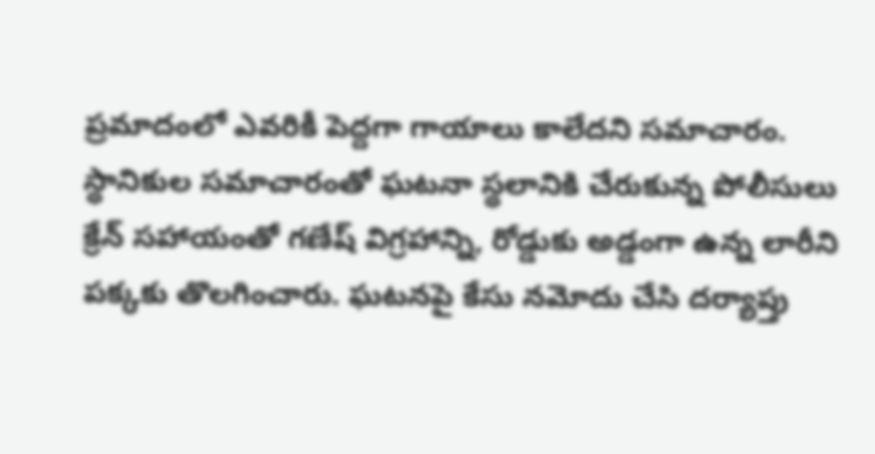ప్రమాదంలో ఎవరికీ పెద్దగా గాయాలు కాలేదని సమాచారం. స్థానికుల సమాచారంతో ఘటనా స్థలానికి చేరుకున్న పోలీసులు క్రేన్ సహాయంతో గణేష్‌ విగ్రహాన్ని, రోడ్డుకు అడ్డంగా ఉన్న లారీని పక్కకు తొలగించారు. ఘటనపై కేసు నమోదు చేసి దర్యాప్తు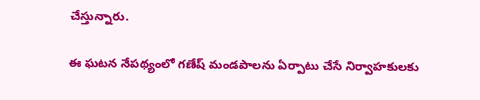చేస్తున్నారు.

ఈ ఘటన నేపథ్యంలో గణేష్ మండపాలను ఏర్పాటు చేసే నిర్వాహకులకు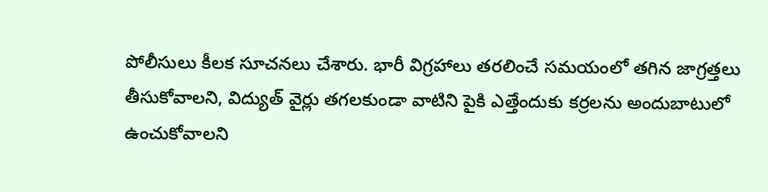పోలీసులు కీలక సూచనలు చేశారు. భారీ విగ్రహాలు తరలించే సమయంలో తగిన జాగ్రత్తలు తీసుకోవాలని, విద్యుత్ వైర్లు తగలకుండా వాటిని పైకి ఎత్తేందుకు కర్రలను అందుబాటులో ఉంచుకోవాలని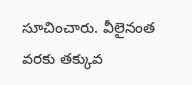సూచించారు. వీలైనంత వరకు తక్కువ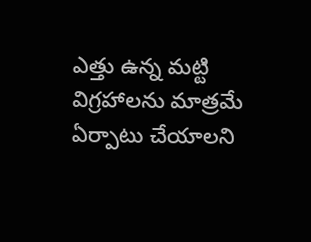ఎత్తు ఉన్న మట్టి విగ్రహాలను మాత్రమే ఏర్పాటు చేయాలని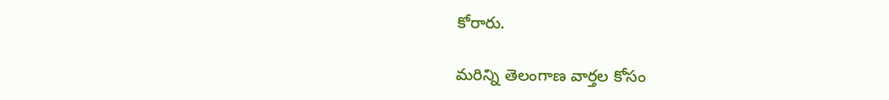కోరారు.

మరిన్ని తెలంగాణ వార్తల కోసం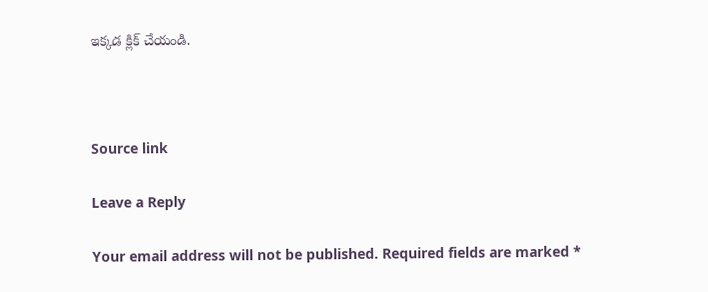ఇక్కడ క్లిక్ చేయండి.



Source link

Leave a Reply

Your email address will not be published. Required fields are marked *